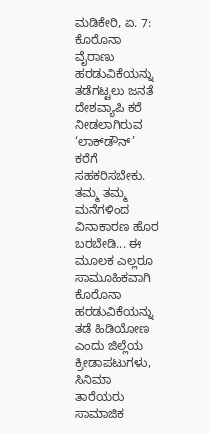ಮಡಿಕೇರಿ, ಏ. 7: ಕೊರೊನಾ ವೈರಾಣು ಹರಡುವಿಕೆಯನ್ನು ತಡೆಗಟ್ಟಲು ಜನತೆ ದೇಶವ್ಯಾಪಿ ಕರೆ ನೀಡಲಾಗಿರುವ ‘ಲಾಕ್‍ಡೌನ್’ ಕರೆಗೆ ಸಹಕರಿಸಬೇಕು. ತಮ್ಮ ತಮ್ಮ ಮನೆಗಳಿಂದ ವಿನಾಕಾರಣ ಹೊರ ಬರಬೇಡಿ... ಈ ಮೂಲಕ ಎಲ್ಲರೂ ಸಾಮೂಹಿಕವಾಗಿ ಕೊರೊನಾ ಹರಡುವಿಕೆಯನ್ನು ತಡೆ ಹಿಡಿಯೋಣ ಎಂದು ಜಿಲ್ಲೆಯ ಕ್ರೀಡಾಪಟುಗಳು, ಸಿನಿಮಾ ತಾರೆಯರು ಸಾಮಾಜಿಕ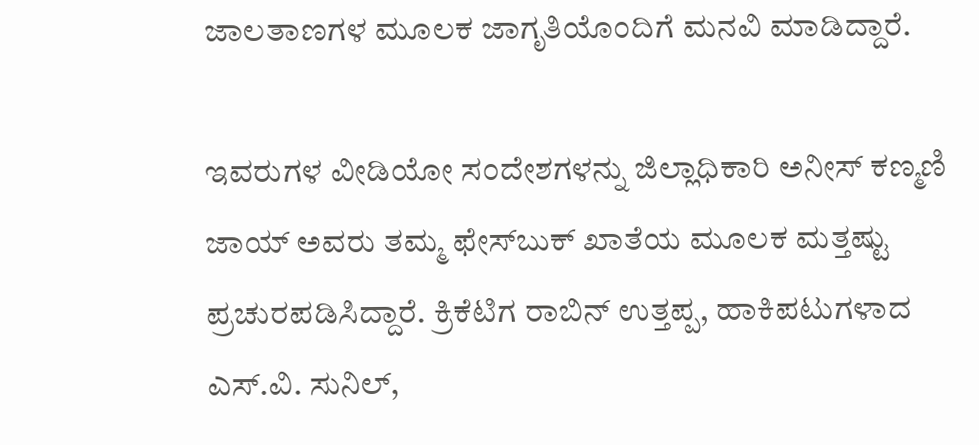ಜಾಲತಾಣಗಳ ಮೂಲಕ ಜಾಗೃತಿಯೊಂದಿಗೆ ಮನವಿ ಮಾಡಿದ್ದಾರೆ.

ಇವರುಗಳ ವೀಡಿಯೋ ಸಂದೇಶಗಳನ್ನು ಜಿಲ್ಲಾಧಿಕಾರಿ ಅನೀಸ್ ಕಣ್ಮಣಿ ಜಾಯ್ ಅವರು ತಮ್ಮ ಫೇಸ್‍ಬುಕ್ ಖಾತೆಯ ಮೂಲಕ ಮತ್ತಷ್ಟು ಪ್ರಚುರಪಡಿಸಿದ್ದಾರೆ. ಕ್ರಿಕೆಟಿಗ ರಾಬಿನ್ ಉತ್ತಪ್ಪ, ಹಾಕಿಪಟುಗಳಾದ ಎಸ್.ವಿ. ಸುನಿಲ್,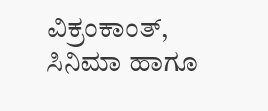ವಿಕ್ರಂಕಾಂತ್, ಸಿನಿಮಾ ಹಾಗೂ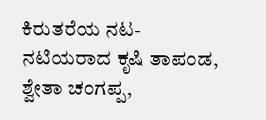ಕಿರುತರೆಯ ನಟ-ನಟಿಯರಾದ ಕೃಷಿ ತಾಪಂಡ, ಶ್ವೇತಾ ಚಂಗಪ್ಪ,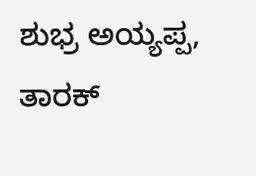ಶುಭ್ರ ಅಯ್ಯಪ್ಪ, ತಾರಕ್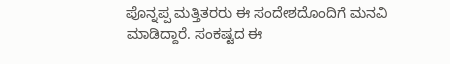ಪೊನ್ನಪ್ಪ ಮತ್ತಿತರರು ಈ ಸಂದೇಶದೊಂದಿಗೆ ಮನವಿ ಮಾಡಿದ್ದಾರೆ. ಸಂಕಷ್ಟದ ಈ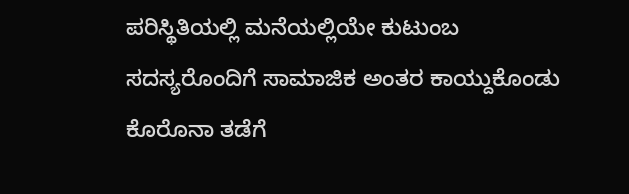ಪರಿಸ್ಥಿತಿಯಲ್ಲಿ ಮನೆಯಲ್ಲಿಯೇ ಕುಟುಂಬ ಸದಸ್ಯರೊಂದಿಗೆ ಸಾಮಾಜಿಕ ಅಂತರ ಕಾಯ್ದುಕೊಂಡು ಕೊರೊನಾ ತಡೆಗೆ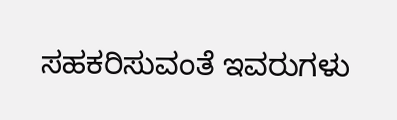ಸಹಕರಿಸುವಂತೆ ಇವರುಗಳು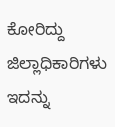ಕೋರಿದ್ದು ಜಿಲ್ಲಾಧಿಕಾರಿಗಳು ಇದನ್ನು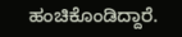ಹಂಚಿಕೊಂಡಿದ್ದಾರೆ.